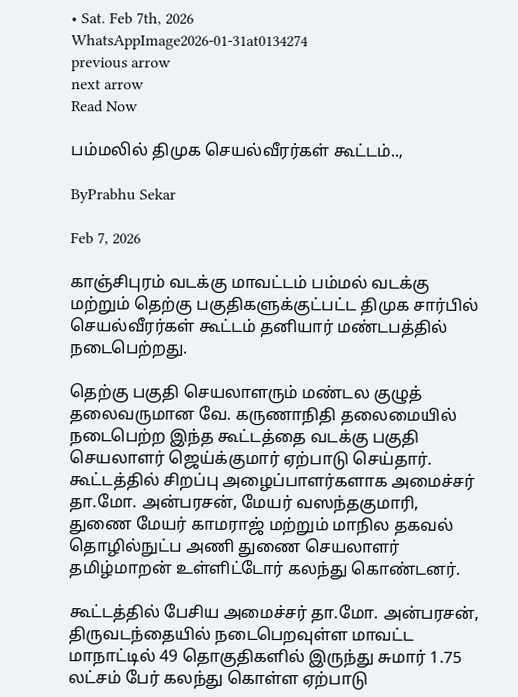• Sat. Feb 7th, 2026
WhatsAppImage2026-01-31at0134274
previous arrow
next arrow
Read Now

பம்மலில் திமுக செயல்வீரர்கள் கூட்டம்..,

ByPrabhu Sekar

Feb 7, 2026

காஞ்சிபுரம் வடக்கு மாவட்டம் பம்மல் வடக்கு மற்றும் தெற்கு பகுதிகளுக்குட்பட்ட திமுக சார்பில் செயல்வீரர்கள் கூட்டம் தனியார் மண்டபத்தில் நடைபெற்றது.

தெற்கு பகுதி செயலாளரும் மண்டல குழுத் தலைவருமான வே. கருணாநிதி தலைமையில் நடைபெற்ற இந்த கூட்டத்தை வடக்கு பகுதி செயலாளர் ஜெய்க்குமார் ஏற்பாடு செய்தார். கூட்டத்தில் சிறப்பு அழைப்பாளர்களாக அமைச்சர் தா.மோ. அன்பரசன், மேயர் வஸந்தகுமாரி, துணை மேயர் காமராஜ் மற்றும் மாநில தகவல் தொழில்நுட்ப அணி துணை செயலாளர் தமிழ்மாறன் உள்ளிட்டோர் கலந்து கொண்டனர்.

கூட்டத்தில் பேசிய அமைச்சர் தா.மோ. அன்பரசன், திருவடந்தையில் நடைபெறவுள்ள மாவட்ட மாநாட்டில் 49 தொகுதிகளில் இருந்து சுமார் 1.75 லட்சம் பேர் கலந்து கொள்ள ஏற்பாடு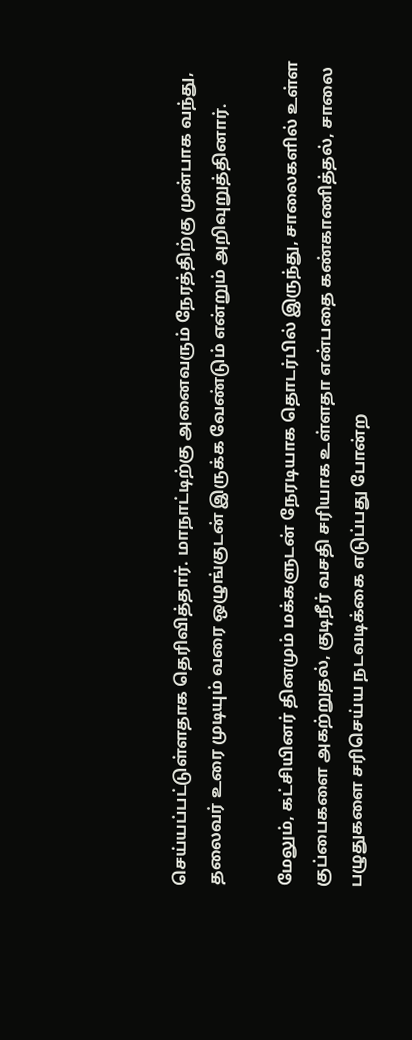செய்யப்பட்டுள்ளதாக தெரிவித்தார். மாநாட்டிற்கு அனைவரும் நேரத்திற்கு முன்பாக வந்து, தலைவர் உரை முடியும் வரை ஒழுங்குடன் இருக்க வேண்டும் என்றும் அறிவுறுத்தினார்.

மேலும், கட்சியினர் தினமும் மக்களுடன் நேரடியாக தொடர்பில் இருந்து, சாலைகளில் உள்ள குப்பைகளை அகற்றுதல், குடிநீர் வசதி சரியாக உள்ளதா என்பதை கண்காணித்தல், சாலை பழுதுகளை சரிசெய்ய நடவடிக்கை எடுப்பது போன்ற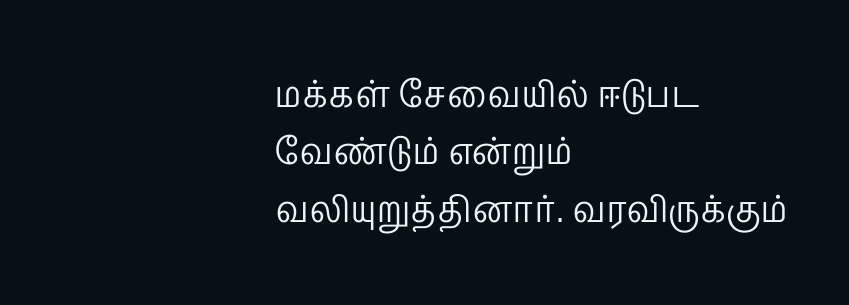மக்கள் சேவையில் ஈடுபட வேண்டும் என்றும் வலியுறுத்தினார். வரவிருக்கும்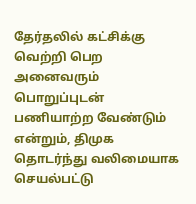தேர்தலில் கட்சிக்கு வெற்றி பெற அனைவரும் பொறுப்புடன் பணியாற்ற வேண்டும் என்றும், திமுக தொடர்ந்து வலிமையாக செயல்பட்டு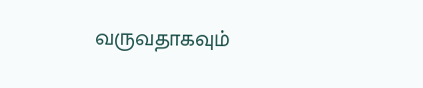வருவதாகவும்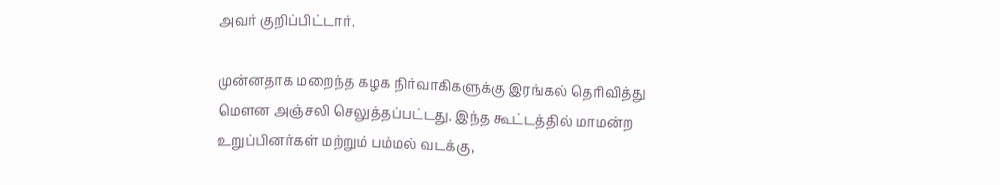அவர் குறிப்பிட்டார்.

முன்னதாக மறைந்த கழக நிர்வாகிகளுக்கு இரங்கல் தெரிவித்து மௌன அஞ்சலி செலுத்தப்பட்டது. இந்த கூட்டத்தில் மாமன்ற உறுப்பினர்கள் மற்றும் பம்மல் வடக்கு,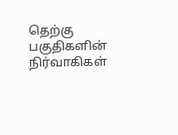தெற்கு பகுதிகளின் நிர்வாகிகள்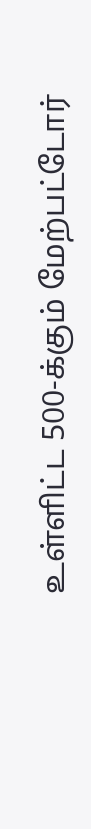உள்ளிட்ட 500-க்கும் மேற்பட்டோர்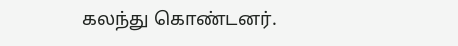கலந்து கொண்டனர்.